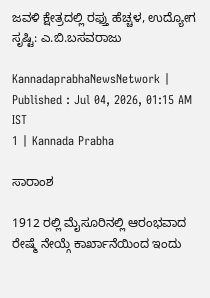ಜವಳಿ ಕ್ಷೇತ್ರದಲ್ಲಿ ರಫ್ತು ಹೆಚ್ಚಳ, ಉದ್ಯೋಗ ಸೃಷ್ಟಿ: ಎ.ಬಿ.ಬಸವರಾಜು

KannadaprabhaNewsNetwork |
Published : Jul 04, 2026, 01:15 AM IST
1 | Kannada Prabha

ಸಾರಾಂಶ

1912 ರಲ್ಲಿ ಮೈಸೂರಿನಲ್ಲಿ ಆರಂಭವಾದ ರೇಷ್ಮೆ ನೇಯ್ಗೆ ಕಾರ್ಖಾನೆಯಿಂದ ಇಂದು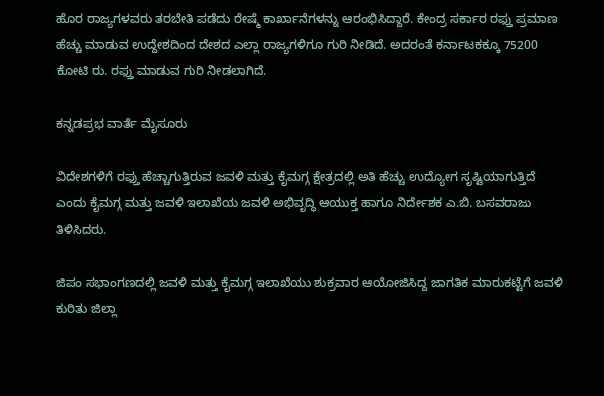ಹೊರ ರಾಜ್ಯಗಳವರು ತರಬೇತಿ ಪಡೆದು ರೇಷ್ಮೆ ಕಾರ್ಖಾನೆಗಳನ್ನು ಆರಂಭಿಸಿದ್ದಾರೆ. ಕೇಂದ್ರ ಸರ್ಕಾರ ರಫ್ತು ಪ್ರಮಾಣ ಹೆಚ್ಚು ಮಾಡುವ ಉದ್ದೇಶದಿಂದ ದೇಶದ ಎಲ್ಲಾ ರಾಜ್ಯಗಳಿಗೂ ಗುರಿ ನೀಡಿದೆ. ಅದರಂತೆ ಕರ್ನಾಟಕಕ್ಕೂ 75200 ಕೋಟಿ ರು. ರಫ್ತು ಮಾಡುವ ಗುರಿ ನೀಡಲಾಗಿದೆ.

ಕನ್ನಡಪ್ರಭ ವಾರ್ತೆ ಮೈಸೂರು

ವಿದೇಶಗಳಿಗೆ ರಫ್ತು ಹೆಚ್ಚಾಗುತ್ತಿರುವ ಜವಳಿ ಮತ್ತು ಕೈಮಗ್ಗ ಕ್ಷೇತ್ರದಲ್ಲಿ ಅತಿ ಹೆಚ್ಚು ಉದ್ಯೋಗ ಸೃಷ್ಟಿಯಾಗುತ್ತಿದೆ ಎಂದು ಕೈಮಗ್ಗ ಮತ್ತು ಜವಳಿ ಇಲಾಖೆಯ ಜವಳಿ ಅಭಿವೃದ್ಧಿ ಆಯುಕ್ತ ಹಾಗೂ ನಿರ್ದೇಶಕ ಎ.ಬಿ. ಬಸವರಾಜು ತಿಳಿಸಿದರು.

ಜಿಪಂ ಸಭಾಂಗಣದಲ್ಲಿ ಜವಳಿ ಮತ್ತು ಕೈಮಗ್ಗ ಇಲಾಖೆಯು ಶುಕ್ರವಾರ ಆಯೋಜಿಸಿದ್ದ ಜಾಗತಿಕ ಮಾರುಕಟ್ಟೆಗೆ ಜವಳಿ ಕುರಿತು ಜಿಲ್ಲಾ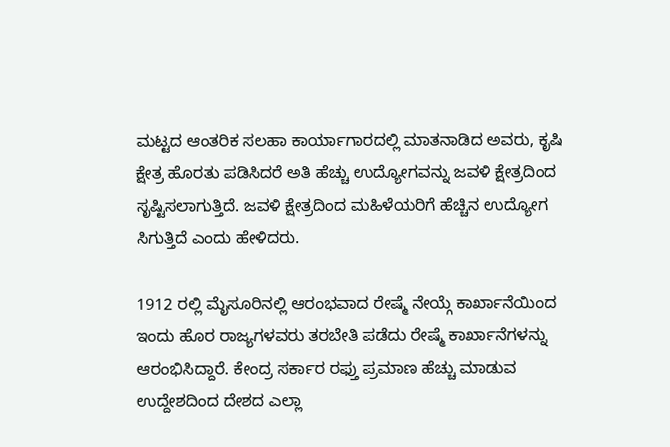ಮಟ್ಟದ ಆಂತರಿಕ ಸಲಹಾ ಕಾರ್ಯಾಗಾರದಲ್ಲಿ ಮಾತನಾಡಿದ ಅವರು, ಕೃಷಿ ಕ್ಷೇತ್ರ ಹೊರತು ಪಡಿಸಿದರೆ ಅತಿ ಹೆಚ್ಚು ಉದ್ಯೋಗವನ್ನು ಜವಳಿ ಕ್ಷೇತ್ರದಿಂದ ಸೃಷ್ಟಿಸಲಾಗುತ್ತಿದೆ. ಜವಳಿ ಕ್ಷೇತ್ರದಿಂದ ಮಹಿಳೆಯರಿಗೆ ಹೆಚ್ಚಿನ ಉದ್ಯೋಗ ಸಿಗುತ್ತಿದೆ ಎಂದು ಹೇಳಿದರು.

1912 ರಲ್ಲಿ ಮೈಸೂರಿನಲ್ಲಿ ಆರಂಭವಾದ ರೇಷ್ಮೆ ನೇಯ್ಗೆ ಕಾರ್ಖಾನೆಯಿಂದ ಇಂದು ಹೊರ ರಾಜ್ಯಗಳವರು ತರಬೇತಿ ಪಡೆದು ರೇಷ್ಮೆ ಕಾರ್ಖಾನೆಗಳನ್ನು ಆರಂಭಿಸಿದ್ದಾರೆ. ಕೇಂದ್ರ ಸರ್ಕಾರ ರಫ್ತು ಪ್ರಮಾಣ ಹೆಚ್ಚು ಮಾಡುವ ಉದ್ದೇಶದಿಂದ ದೇಶದ ಎಲ್ಲಾ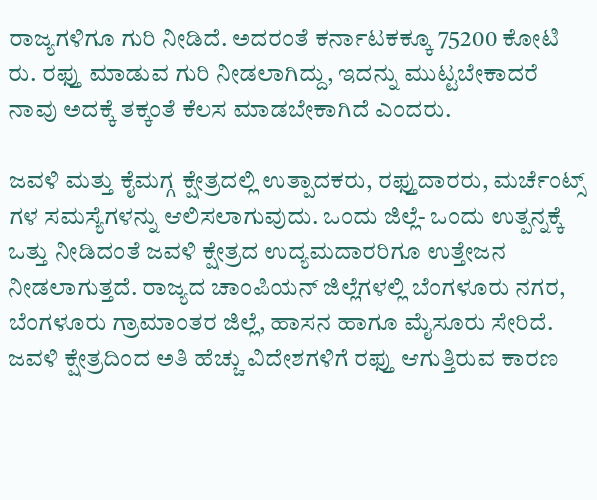ರಾಜ್ಯಗಳಿಗೂ ಗುರಿ ನೀಡಿದೆ. ಅದರಂತೆ ಕರ್ನಾಟಕಕ್ಕೂ 75200 ಕೋಟಿ ರು. ರಫ್ತು ಮಾಡುವ ಗುರಿ ನೀಡಲಾಗಿದ್ದು, ಇದನ್ನು ಮುಟ್ಟಬೇಕಾದರೆ ನಾವು ಅದಕ್ಕೆ ತಕ್ಕಂತೆ ಕೆಲಸ ಮಾಡಬೇಕಾಗಿದೆ ಎಂದರು.

ಜವಳಿ ಮತ್ತು ಕೈಮಗ್ಗ ಕ್ಷೇತ್ರದಲ್ಲಿ ಉತ್ಪಾದಕರು, ರಫ್ತುದಾರರು, ಮರ್ಚೆಂಟ್ಸ್‌ ಗಳ ಸಮಸ್ಯೆಗಳನ್ನು ಆಲಿಸಲಾಗುವುದು. ಒಂದು ಜಿಲ್ಲೆ- ಒಂದು ಉತ್ಪನ್ನಕ್ಕೆ ಒತ್ತು ನೀಡಿದಂತೆ ಜವಳಿ ಕ್ಷೇತ್ರದ ಉದ್ಯಮದಾರರಿಗೂ ಉತ್ತೇಜನ ನೀಡಲಾಗುತ್ತದೆ. ರಾಜ್ಯದ ಚಾಂಪಿಯನ್ ಜಿಲ್ಲೆಗಳಲ್ಲಿ ಬೆಂಗಳೂರು ನಗರ, ಬೆಂಗಳೂರು ಗ್ರಾಮಾಂತರ ಜಿಲ್ಲೆ, ಹಾಸನ ಹಾಗೂ ಮೈಸೂರು ಸೇರಿದೆ. ಜವಳಿ ಕ್ಷೇತ್ರದಿಂದ ಅತಿ ಹೆಚ್ಚು ವಿದೇಶಗಳಿಗೆ ರಫ್ತು ಆಗುತ್ತಿರುವ ಕಾರಣ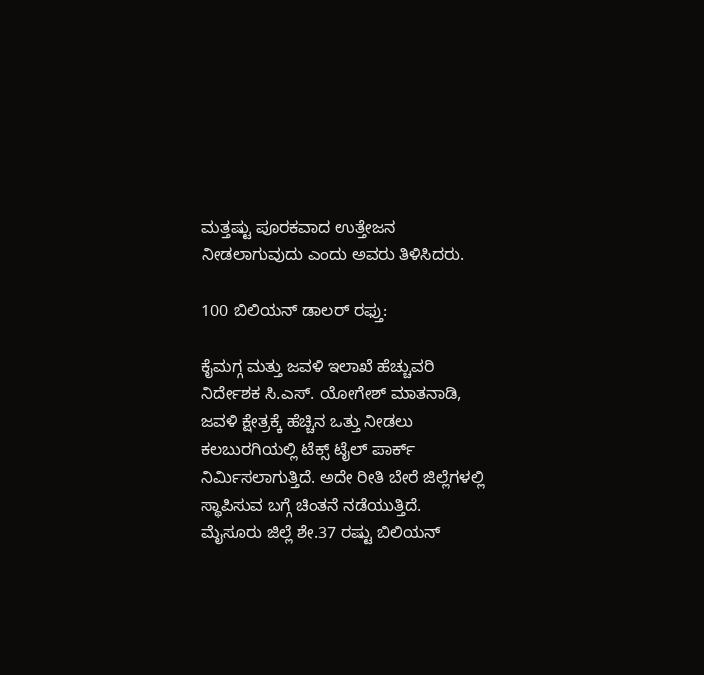ಮತ್ತಷ್ಟು ಪೂರಕವಾದ ಉತ್ತೇಜನ ನೀಡಲಾಗುವುದು ಎಂದು ಅವರು ತಿಳಿಸಿದರು.

100 ಬಿಲಿಯನ್ ಡಾಲರ್ ರಫ್ತು:

ಕೈಮಗ್ಗ ಮತ್ತು ಜವಳಿ ಇಲಾಖೆ ಹೆಚ್ಚುವರಿ ನಿರ್ದೇಶಕ ಸಿ.ಎಸ್. ಯೋಗೇಶ್ ಮಾತನಾಡಿ, ಜವಳಿ ಕ್ಷೇತ್ರಕ್ಕೆ ಹೆಚ್ಚಿನ ಒತ್ತು ನೀಡಲು ಕಲಬುರಗಿಯಲ್ಲಿ ಟೆಕ್ಸ್‌ ಟೈಲ್ ಪಾರ್ಕ್ ನಿರ್ಮಿಸಲಾಗುತ್ತಿದೆ. ಅದೇ ರೀತಿ ಬೇರೆ ಜಿಲ್ಲೆಗಳಲ್ಲಿ ಸ್ಥಾಪಿಸುವ ಬಗ್ಗೆ ಚಿಂತನೆ ನಡೆಯುತ್ತಿದೆ. ಮೈಸೂರು ಜಿಲ್ಲೆ ಶೇ.37 ರಷ್ಟು ಬಿಲಿಯನ್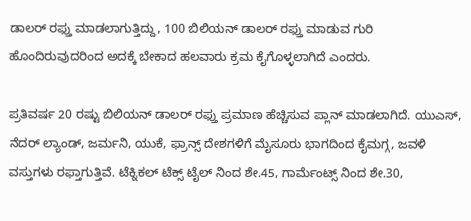ಡಾಲರ್ ರಫ್ತು ಮಾಡಲಾಗುತ್ತಿದ್ದು, 100 ಬಿಲಿಯನ್ ಡಾಲರ್ ರಫ್ತು ಮಾಡುವ ಗುರಿ ಹೊಂದಿರುವುದರಿಂದ ಅದಕ್ಕೆ ಬೇಕಾದ ಹಲವಾರು ಕ್ರಮ ಕೈಗೊಳ್ಳಲಾಗಿದೆ ಎಂದರು.

ಪ್ರತಿವರ್ಷ 20 ರಷ್ಟು ಬಿಲಿಯನ್ ಡಾಲರ್ ರಫ್ತು ಪ್ರಮಾಣ ಹೆಚ್ಚಿಸುವ ಪ್ಲಾನ್ ಮಾಡಲಾಗಿದೆ. ಯುಎಸ್, ನೆದರ್ ಲ್ಯಾಂಡ್, ಜರ್ಮನಿ, ಯುಕೆ, ಫ್ರಾನ್ಸ್ ದೇಶಗಳಿಗೆ ಮೈಸೂರು ಭಾಗದಿಂದ ಕೈಮಗ್ಗ, ಜವಳಿ ವಸ್ತುಗಳು ರಫ್ತಾಗುತ್ತಿವೆ. ಟೆಕ್ನಿಕಲ್ ಟೆಕ್ಸ್‌ ಟೈಲ್‌ ನಿಂದ ಶೇ.45, ಗಾರ್ಮೆಂಟ್ಸ್‌ ನಿಂದ ಶೇ.30,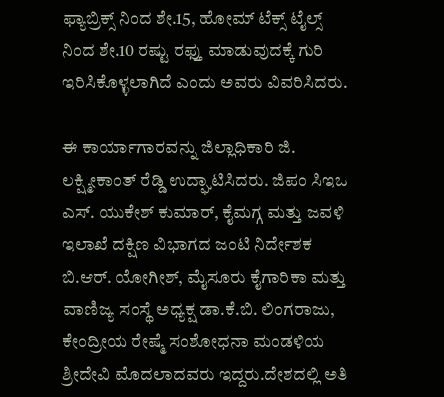ಫ್ಯಾಬ್ರಿಕ್ಸ್‌ ನಿಂದ ಶೇ.15, ಹೋಮ್ ಟೆಕ್ಸ್‌ ಟೈಲ್ಸ್‌ ನಿಂದ ಶೇ.10 ರಷ್ಟು ರಫ್ತು ಮಾಡುವುದಕ್ಕೆ ಗುರಿ ಇರಿಸಿಕೊಳ್ಳಲಾಗಿದೆ ಎಂದು ಅವರು ವಿವರಿಸಿದರು.

ಈ ಕಾರ್ಯಾಗಾರವನ್ನು ಜಿಲ್ಲಾಧಿಕಾರಿ ಜಿ. ಲಕ್ಷ್ಮೀಕಾಂತ್ ರೆಡ್ಡಿ ಉದ್ಘಾಟಿಸಿದರು. ಜಿಪಂ ಸಿಇಒ ಎಸ್. ಯುಕೇಶ್ ಕುಮಾರ್, ಕೈಮಗ್ಗ ಮತ್ತು ಜವಳಿ ಇಲಾಖೆ ದಕ್ಷಿಣ ವಿಭಾಗದ ಜಂಟಿ ನಿರ್ದೇಶಕ ಬಿ.ಆರ್. ಯೋಗೀಶ್, ಮೈಸೂರು ಕೈಗಾರಿಕಾ ಮತ್ತು ವಾಣಿಜ್ಯ ಸಂಸ್ಥೆ ಅಧ್ಯಕ್ಷ ಡಾ.ಕೆ.ಬಿ. ಲಿಂಗರಾಜು, ಕೇಂದ್ರೀಯ ರೇಷ್ಮೆ ಸಂಶೋಧನಾ ಮಂಡಳಿಯ ಶ್ರೀದೇವಿ ಮೊದಲಾದವರು ಇದ್ದರು.ದೇಶದಲ್ಲಿ ಅತಿ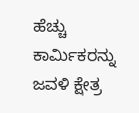ಹೆಚ್ಚು ಕಾರ್ಮಿಕರನ್ನು ಜವಳಿ ಕ್ಷೇತ್ರ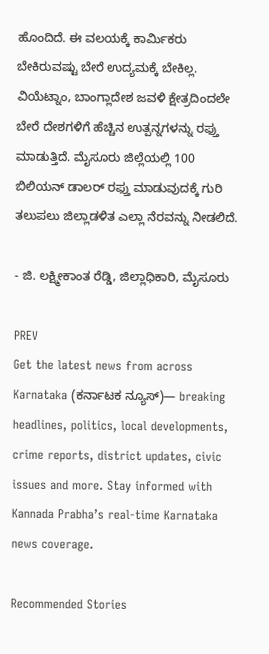ಹೊಂದಿದೆ. ಈ ವಲಯಕ್ಕೆ ಕಾರ್ಮಿಕರು ಬೇಕಿರುವಷ್ಟು ಬೇರೆ ಉದ್ಯಮಕ್ಕೆ ಬೇಕಿಲ್ಲ. ವಿಯೆಟ್ನಾಂ, ಬಾಂಗ್ಲಾದೇಶ ಜವಳಿ ಕ್ಷೇತ್ರದಿಂದಲೇ ಬೇರೆ ದೇಶಗಳಿಗೆ ಹೆಚ್ಚಿನ ಉತ್ಪನ್ನಗಳನ್ನು ರಫ್ತು ಮಾಡುತ್ತಿದೆ. ಮೈಸೂರು ಜಿಲ್ಲೆಯಲ್ಲಿ 100 ಬಿಲಿಯನ್ ಡಾಲರ್ ರಫ್ತು ಮಾಡುವುದಕ್ಕೆ ಗುರಿ ತಲುಪಲು ಜಿಲ್ಲಾಡಳಿತ ಎಲ್ಲಾ ನೆರವನ್ನು ನೀಡಲಿದೆ.

- ಜಿ. ಲಕ್ಷ್ಮೀಕಾಂತ ರೆಡ್ಡಿ, ಜಿಲ್ಲಾಧಿಕಾರಿ, ಮೈಸೂರು

PREV
Get the latest news from across Karnataka (ಕರ್ನಾಟಕ ನ್ಯೂಸ್)— breaking headlines, politics, local developments, crime reports, district updates, civic issues and more. Stay informed with Kannada Prabha’s real‑time Karnataka news coverage.

Recommended Stories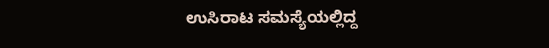ಉಸಿರಾಟ ಸಮಸ್ಯೆಯಲ್ಲಿದ್ದ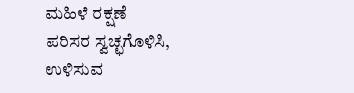ಮಹಿಳೆ ರಕ್ಷಣೆ
ಪರಿಸರ ಸ್ವಚ್ಛಗೊಳಿಸಿ, ಉಳಿಸುವ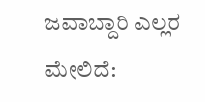ಜವಾಬ್ದಾರಿ ಎಲ್ಲರ ಮೇಲಿದೆ: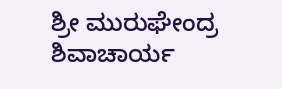ಶ್ರೀ ಮುರುಘೇಂದ್ರ ಶಿವಾಚಾರ್ಯ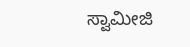ಸ್ವಾಮೀಜಿ